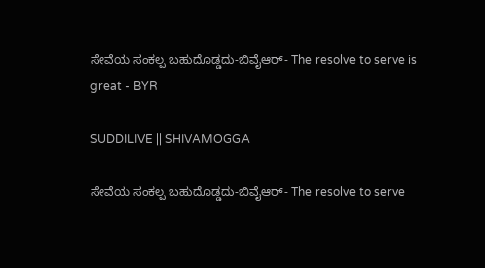ಸೇವೆಯ ಸಂಕಲ್ಪ ಬಹುದೊಡ್ಡದು-ಬಿವೈಆರ್- The resolve to serve is great - BYR

SUDDILIVE || SHIVAMOGGA

ಸೇವೆಯ ಸಂಕಲ್ಪ ಬಹುದೊಡ್ಡದು-ಬಿವೈಆರ್- The resolve to serve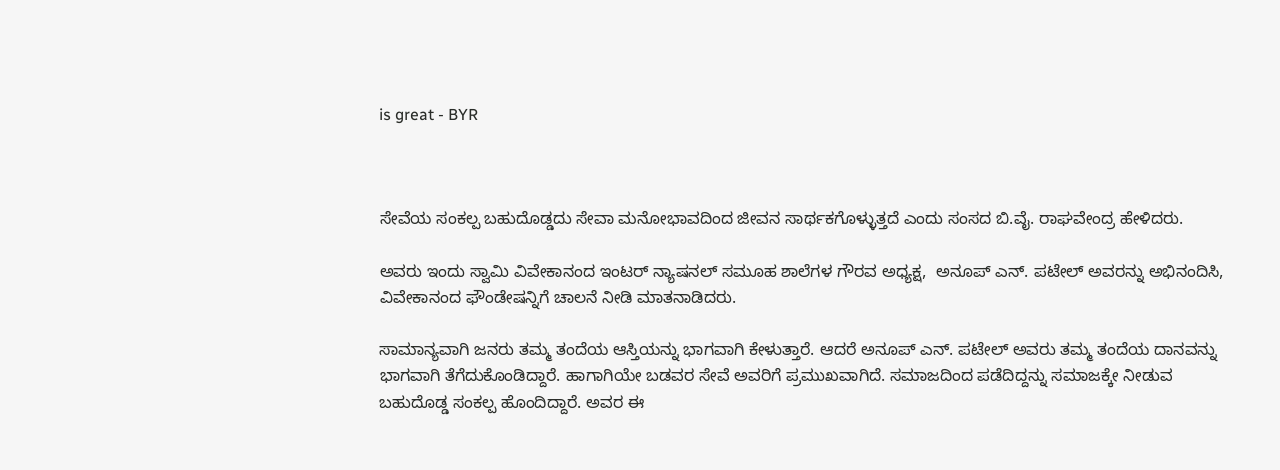is great - BYR



ಸೇವೆಯ ಸಂಕಲ್ಪ ಬಹುದೊಡ್ಡದು ಸೇವಾ ಮನೋಭಾವದಿಂದ ಜೀವನ ಸಾರ್ಥಕಗೊಳ್ಳುತ್ತದೆ ಎಂದು ಸಂಸದ ಬಿ.ವೈ. ರಾಘವೇಂದ್ರ ಹೇಳಿದರು.

ಅವರು ಇಂದು ಸ್ವಾಮಿ ವಿವೇಕಾನಂದ ಇಂಟರ್ ನ್ಯಾಷನಲ್ ಸಮೂಹ ಶಾಲೆಗಳ ಗೌರವ ಅಧ್ಯಕ್ಷ,  ಅನೂಪ್ ಎನ್. ಪಟೇಲ್ ಅವರನ್ನು ಅಭಿನಂದಿಸಿ, ವಿವೇಕಾನಂದ ಫೌಂಡೇಷನ್ನಿಗೆ ಚಾಲನೆ ನೀಡಿ ಮಾತನಾಡಿದರು.

ಸಾಮಾನ್ಯವಾಗಿ ಜನರು ತಮ್ಮ ತಂದೆಯ ಆಸ್ತಿಯನ್ನು ಭಾಗವಾಗಿ ಕೇಳುತ್ತಾರೆ. ಆದರೆ ಅನೂಪ್ ಎನ್. ಪಟೇಲ್ ಅವರು ತಮ್ಮ ತಂದೆಯ ದಾನವನ್ನು ಭಾಗವಾಗಿ ತೆಗೆದುಕೊಂಡಿದ್ದಾರೆ. ಹಾಗಾಗಿಯೇ ಬಡವರ ಸೇವೆ ಅವರಿಗೆ ಪ್ರಮುಖವಾಗಿದೆ. ಸಮಾಜದಿಂದ ಪಡೆದಿದ್ದನ್ನು ಸಮಾಜಕ್ಕೇ ನೀಡುವ ಬಹುದೊಡ್ಡ ಸಂಕಲ್ಪ ಹೊಂದಿದ್ದಾರೆ. ಅವರ ಈ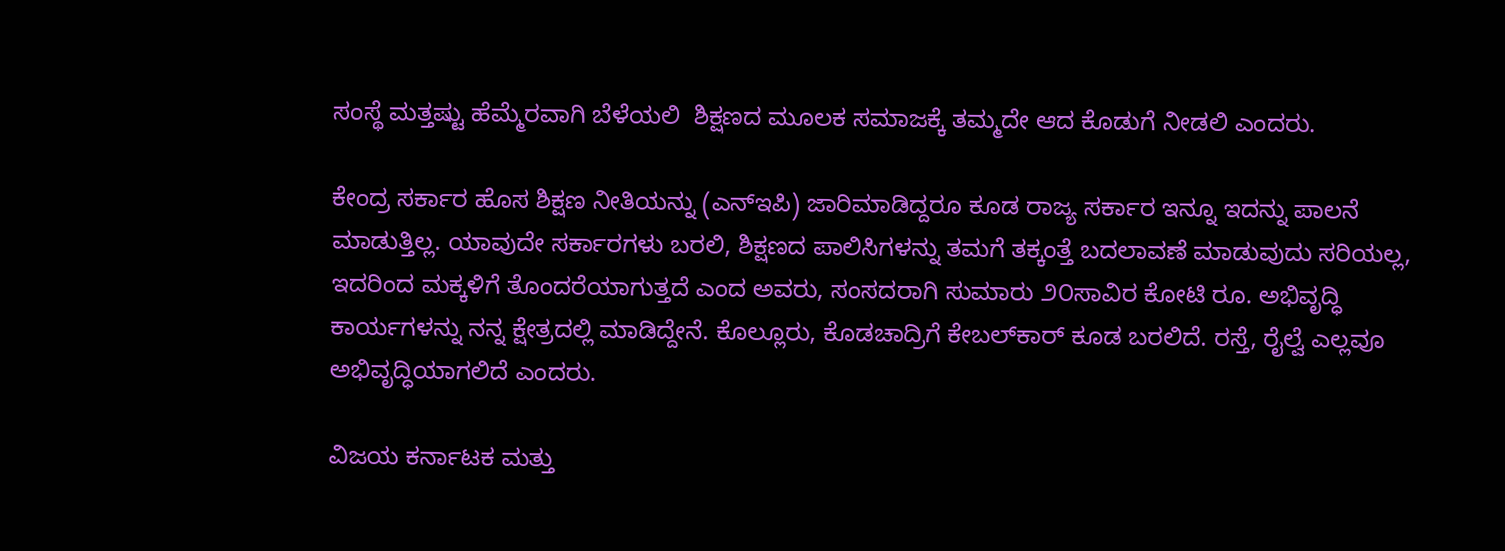ಸಂಸ್ಥೆ ಮತ್ತಷ್ಟು ಹೆಮ್ಮೆರವಾಗಿ ಬೆಳೆಯಲಿ  ಶಿಕ್ಷಣದ ಮೂಲಕ ಸಮಾಜಕ್ಕೆ ತಮ್ಮದೇ ಆದ ಕೊಡುಗೆ ನೀಡಲಿ ಎಂದರು.

ಕೇಂದ್ರ ಸರ್ಕಾರ ಹೊಸ ಶಿಕ್ಷಣ ನೀತಿಯನ್ನು (ಎನ್‌ಇಪಿ) ಜಾರಿಮಾಡಿದ್ದರೂ ಕೂಡ ರಾಜ್ಯ ಸರ್ಕಾರ ಇನ್ನೂ ಇದನ್ನು ಪಾಲನೆ ಮಾಡುತ್ತಿಲ್ಲ. ಯಾವುದೇ ಸರ್ಕಾರಗಳು ಬರಲಿ, ಶಿಕ್ಷಣದ ಪಾಲಿಸಿಗಳನ್ನು ತಮಗೆ ತಕ್ಕಂತ್ತೆ ಬದಲಾವಣೆ ಮಾಡುವುದು ಸರಿಯಲ್ಲ, ಇದರಿಂದ ಮಕ್ಕಳಿಗೆ ತೊಂದರೆಯಾಗುತ್ತದೆ ಎಂದ ಅವರು, ಸಂಸದರಾಗಿ ಸುಮಾರು ೨೦ಸಾವಿರ ಕೋಟಿ ರೂ. ಅಭಿವೃದ್ಧಿ ಕಾರ್ಯಗಳನ್ನು ನನ್ನ ಕ್ಷೇತ್ರದಲ್ಲಿ ಮಾಡಿದ್ದೇನೆ. ಕೊಲ್ಲೂರು, ಕೊಡಚಾದ್ರಿಗೆ ಕೇಬಲ್‌ಕಾರ್ ಕೂಡ ಬರಲಿದೆ. ರಸ್ತೆ, ರೈಲ್ವೆ ಎಲ್ಲವೂ ಅಭಿವೃದ್ಧಿಯಾಗಲಿದೆ ಎಂದರು.

ವಿಜಯ ಕರ್ನಾಟಕ ಮತ್ತು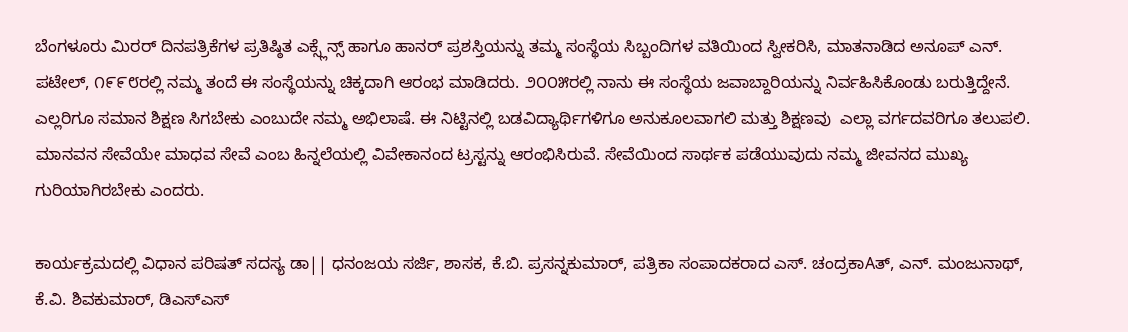ಬೆಂಗಳೂರು ಮಿರರ್ ದಿನಪತ್ರಿಕೆಗಳ ಪ್ರತಿಷ್ಠಿತ ಎಕ್ಸ್ಲೆನ್ಸ್ ಹಾಗೂ ಹಾನರ್ ಪ್ರಶಸ್ತಿಯನ್ನು ತಮ್ಮ ಸಂಸ್ಥೆಯ ಸಿಬ್ಬಂದಿಗಳ ವತಿಯಿಂದ ಸ್ವೀಕರಿಸಿ, ಮಾತನಾಡಿದ ಅನೂಪ್ ಎನ್. ಪಟೇಲ್, ೧೯೯೮ರಲ್ಲಿ ನಮ್ಮ ತಂದೆ ಈ ಸಂಸ್ಥೆಯನ್ನು ಚಿಕ್ಕದಾಗಿ ಆರಂಭ ಮಾಡಿದರು. ೨೦೦೫ರಲ್ಲಿ ನಾನು ಈ ಸಂಸ್ಥೆಯ ಜವಾಬ್ದಾರಿಯನ್ನು ನಿರ್ವಹಿಸಿಕೊಂಡು ಬರುತ್ತಿದ್ದೇನೆ. ಎಲ್ಲರಿಗೂ ಸಮಾನ ಶಿಕ್ಷಣ ಸಿಗಬೇಕು ಎಂಬುದೇ ನಮ್ಮ ಅಭಿಲಾಷೆ. ಈ ನಿಟ್ಟಿನಲ್ಲಿ ಬಡವಿದ್ಯಾರ್ಥಿಗಳಿಗೂ ಅನುಕೂಲವಾಗಲಿ ಮತ್ತು ಶಿಕ್ಷಣವು  ಎಲ್ಲಾ ವರ್ಗದವರಿಗೂ ತಲುಪಲಿ. ಮಾನವನ ಸೇವೆಯೇ ಮಾಧವ ಸೇವೆ ಎಂಬ ಹಿನ್ನಲೆಯಲ್ಲಿ ವಿವೇಕಾನಂದ ಟ್ರಸ್ಟನ್ನು ಆರಂಭಿಸಿರುವೆ. ಸೇವೆಯಿಂದ ಸಾರ್ಥಕ ಪಡೆಯುವುದು ನಮ್ಮ ಜೀವನದ ಮುಖ್ಯ ಗುರಿಯಾಗಿರಬೇಕು ಎಂದರು.

ಕಾರ್ಯಕ್ರಮದಲ್ಲಿ ವಿಧಾನ ಪರಿಷತ್ ಸದಸ್ಯ ಡಾ|| ಧನಂಜಯ ಸರ್ಜಿ, ಶಾಸಕ, ಕೆ.ಬಿ. ಪ್ರಸನ್ನಕುಮಾರ್, ಪತ್ರಿಕಾ ಸಂಪಾದಕರಾದ ಎಸ್. ಚಂದ್ರಕಾAತ್, ಎನ್. ಮಂಜುನಾಥ್, ಕೆ.ವಿ. ಶಿವಕುಮಾರ್, ಡಿಎಸ್‌ಎಸ್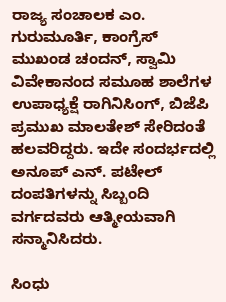ರಾಜ್ಯ ಸಂಚಾಲಕ ಎಂ. ಗುರುಮೂರ್ತಿ, ಕಾಂಗ್ರೆಸ್ ಮುಖಂಡ ಚಂದನ್, ಸ್ವಾಮಿ ವಿವೇಕಾನಂದ ಸಮೂಹ ಶಾಲೆಗಳ ಉಪಾಧ್ಯಕ್ಷೆ ರಾಗಿನಿಸಿಂಗ್, ಬಿಜೆಪಿ ಪ್ರಮುಖ ಮಾಲತೇಶ್ ಸೇರಿದಂತೆ ಹಲವರಿದ್ದರು. ಇದೇ ಸಂದರ್ಭದಲ್ಲಿ ಅನೂಪ್ ಎನ್. ಪಟೇಲ್ ದಂಪತಿಗಳನ್ನು ಸಿಬ್ಬಂದಿ ವರ್ಗದವರು ಆತ್ಮೀಯವಾಗಿ ಸನ್ಮಾನಿಸಿದರು.

ಸಿಂಧು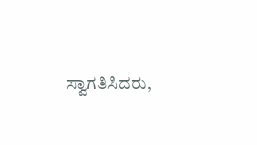ಸ್ವಾಗತಿಸಿದರು,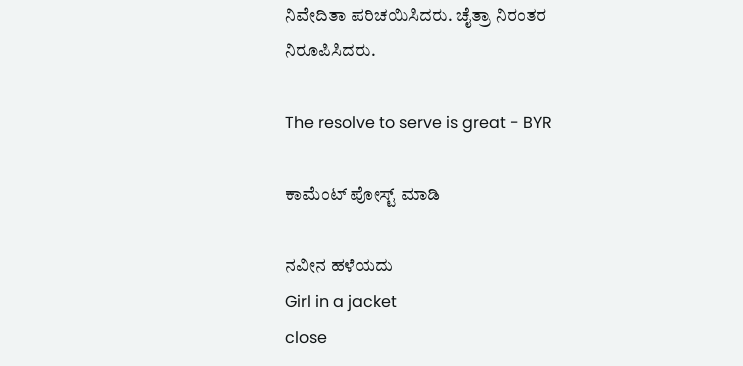ನಿವೇದಿತಾ ಪರಿಚಯಿಸಿದರು. ಚೈತ್ರಾ ನಿರಂತರ ನಿರೂಪಿಸಿದರು.

The resolve to serve is great - BYR

ಕಾಮೆಂಟ್‌‌ ಪೋಸ್ಟ್‌ ಮಾಡಿ

ನವೀನ ಹಳೆಯದು
Girl in a jacket
close